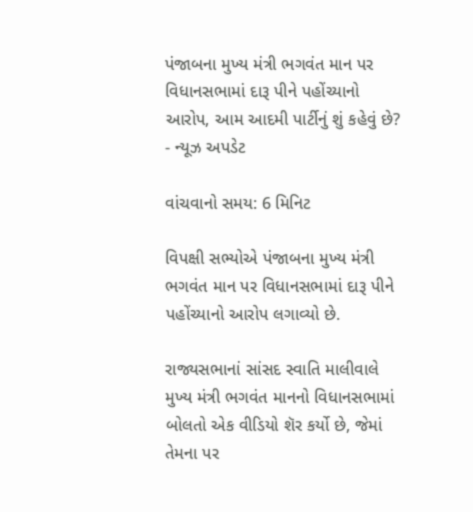પંજાબના મુખ્ય મંત્રી ભગવંત માન પર વિધાનસભામાં દારૂ પીને પહોંચ્યાનો આરોપ, આમ આદમી પાર્ટીનું શું કહેવું છે? - ન્યૂઝ અપડેટ

વાંચવાનો સમય: 6 મિનિટ

વિપક્ષી સભ્યોએ પંજાબના મુખ્ય મંત્રી ભગવંત માન પર વિધાનસભામાં દારૂ પીને પહોંચ્યાનો આરોપ લગાવ્યો છે.

રાજ્યસભાનાં સાંસદ સ્વાતિ માલીવાલે મુખ્ય મંત્રી ભગવંત માનનો વિધાનસભામાં બોલતો એક વીડિયો શૅર કર્યો છે, જેમાં તેમના પર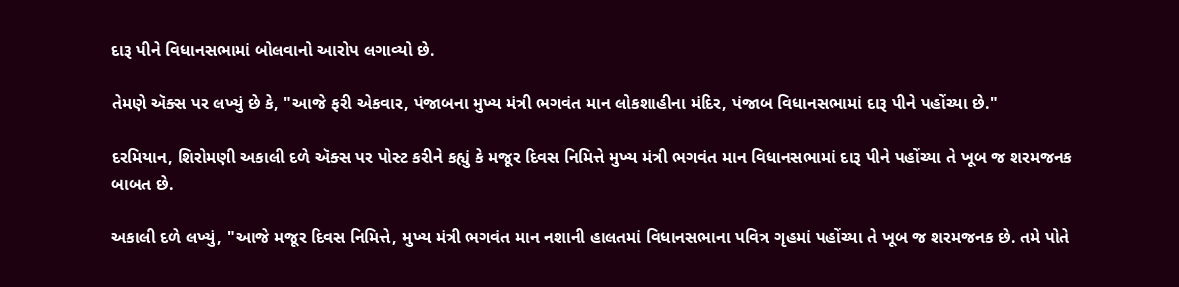દારૂ પીને વિધાનસભામાં બોલવાનો આરોપ લગાવ્યો છે.

તેમણે ઍક્સ પર લખ્યું છે કે, "આજે ફરી એકવાર, પંજાબના મુખ્ય મંત્રી ભગવંત માન લોકશાહીના મંદિર, પંજાબ વિધાનસભામાં દારૂ પીને પહોંચ્યા છે."

દરમિયાન, શિરોમણી અકાલી દળે ઍક્સ પર પોસ્ટ કરીને કહ્યું કે મજૂર દિવસ નિમિત્તે મુખ્ય મંત્રી ભગવંત માન વિધાનસભામાં દારૂ પીને પહોંચ્યા તે ખૂબ જ શરમજનક બાબત છે.

અકાલી દળે લખ્યું, "આજે મજૂર દિવસ નિમિત્તે, મુખ્ય મંત્રી ભગવંત માન નશાની હાલતમાં વિધાનસભાના પવિત્ર ગૃહમાં પહોંચ્યા તે ખૂબ જ શરમજનક છે. તમે પોતે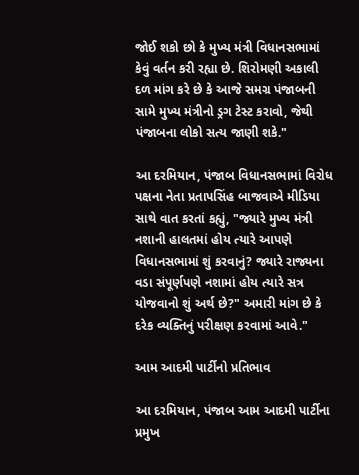જોઈ શકો છો કે મુખ્ય મંત્રી વિધાનસભામાં કેવું વર્તન કરી રહ્યા છે. શિરોમણી અકાલી દળ માંગ કરે છે કે આજે સમગ્ર પંજાબની સામે મુખ્ય મંત્રીનો ડ્રગ ટેસ્ટ કરાવો, જેથી પંજાબના લોકો સત્ય જાણી શકે."

આ દરમિયાન, પંજાબ વિધાનસભામાં વિરોધ પક્ષના નેતા પ્રતાપસિંહ બાજવાએ મીડિયા સાથે વાત કરતાં કહ્યું, "જ્યારે મુખ્ય મંત્રી નશાની હાલતમાં હોય ત્યારે આપણે વિધાનસભામાં શું કરવાનું? જ્યારે રાજ્યના વડા સંપૂર્ણપણે નશામાં હોય ત્યારે સત્ર યોજવાનો શું અર્થ છે?" અમારી માંગ છે કે દરેક વ્યક્તિનું પરીક્ષણ કરવામાં આવે."

આમ આદમી પાર્ટીનો પ્રતિભાવ

આ દરમિયાન, પંજાબ આમ આદમી પાર્ટીના પ્રમુખ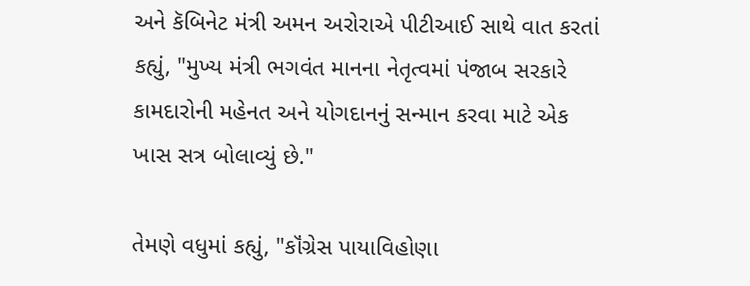અને કૅબિનેટ મંત્રી અમન અરોરાએ પીટીઆઈ સાથે વાત કરતાં કહ્યું, "મુખ્ય મંત્રી ભગવંત માનના નેતૃત્વમાં પંજાબ સરકારે કામદારોની મહેનત અને યોગદાનનું સન્માન કરવા માટે એક ખાસ સત્ર બોલાવ્યું છે."

તેમણે વધુમાં કહ્યું, "કૉંગ્રેસ પાયાવિહોણા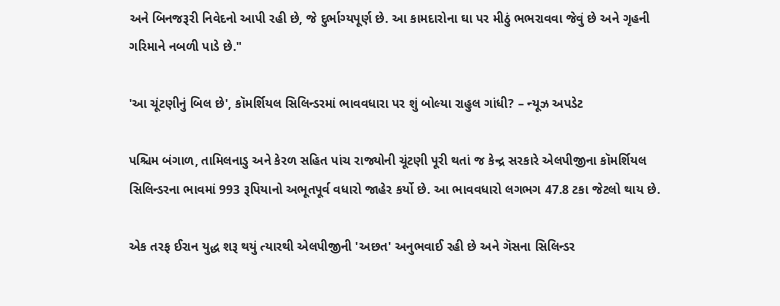અને બિનજરૂરી નિવેદનો આપી રહી છે, જે દુર્ભાગ્યપૂર્ણ છે. આ કામદારોના ઘા પર મીઠું ભભરાવવા જેવું છે અને ગૃહની ગરિમાને નબળી પાડે છે."

'આ ચૂંટણીનું બિલ છે', કૉમર્શિયલ સિલિન્ડરમાં ભાવવધારા પર શું બોલ્યા રાહુલ ગાંધી? – ન્યૂઝ અપડેટ

પશ્ચિમ બંગાળ, તામિલનાડુ અને કેરળ સહિત પાંચ રાજ્યોની ચૂંટણી પૂરી થતાં જ કેન્દ્ર સરકારે એલપીજીના કૉમર્શિયલ સિલિન્ડરના ભાવમાં 993 રૂપિયાનો અભૂતપૂર્વ વધારો જાહેર કર્યો છે. આ ભાવવધારો લગભગ 47.8 ટકા જેટલો થાય છે.

એક તરફ ઈરાન યુદ્ધ શરૂ થયું ત્યારથી એલપીજીની 'અછત' અનુભવાઈ રહી છે અને ગૅસના સિલિન્ડર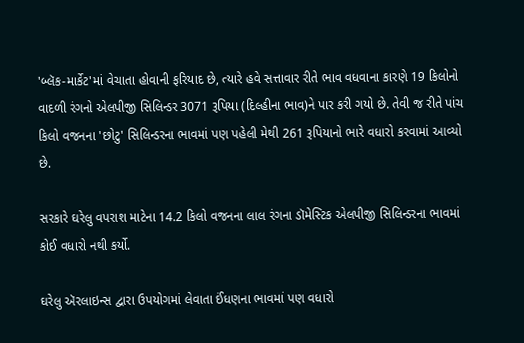'બ્લૅક-માર્કેટ'માં વેચાતા હોવાની ફરિયાદ છે, ત્યારે હવે સત્તાવાર રીતે ભાવ વધવાના કારણે 19 કિલોનો વાદળી રંગનો એલપીજી સિલિન્ડર 3071 રૂપિયા (દિલ્હીના ભાવ)ને પાર કરી ગયો છે. તેવી જ રીતે પાંચ કિલો વજનના 'છોટુ' સિલિન્ડરના ભાવમાં પણ પહેલી મેથી 261 રૂપિયાનો ભારે વધારો કરવામાં આવ્યો છે.

સરકારે ઘરેલુ વપરાશ માટેના 14.2 કિલો વજનના લાલ રંગના ડૉમેસ્ટિક એલપીજી સિલિન્ડરના ભાવમાં કોઈ વધારો નથી કર્યો.

ઘરેલુ ઍરલાઇન્સ દ્વારા ઉપયોગમાં લેવાતા ઈંધણના ભાવમાં પણ વધારો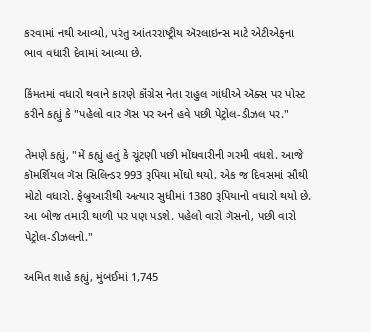કરવામાં નથી આવ્યો, પરંતુ આંતરરાષ્ટ્રીય ઍરલાઇન્સ માટે એટીએફના ભાવ વધારી દેવામાં આવ્યા છે.

કિંમતમાં વધારો થવાને કારણે કૉંગ્રેસ નેતા રાહુલ ગાંધીએ ઍક્સ પર પોસ્ટ કરીને કહ્યું કે "પહેલો વાર ગૅસ પર અને હવે પછી પેટ્રોલ-ડીઝલ પર."

તેમણે કહ્યું, "મેં કહ્યું હતું કે ચૂંટણી પછી મોંઘવારીની ગરમી વધશે. આજે કૉમર્શિયલ ગૅસ સિલિન્ડર 993 રૂપિયા મોંઘો થયો. એક જ દિવસમાં સૌથી મોટો વધારો. ફેબ્રુઆરીથી અત્યાર સુધીમાં 1380 રૂપિયાનો વધારો થયો છે. આ બોજ તમારી થાળી પર પણ પડશે. પહેલો વારો ગૅસનો, પછી વારો પેટ્રોલ-ડીઝલનો."

અમિત શાહે કહ્યું, મુંબઈમાં 1,745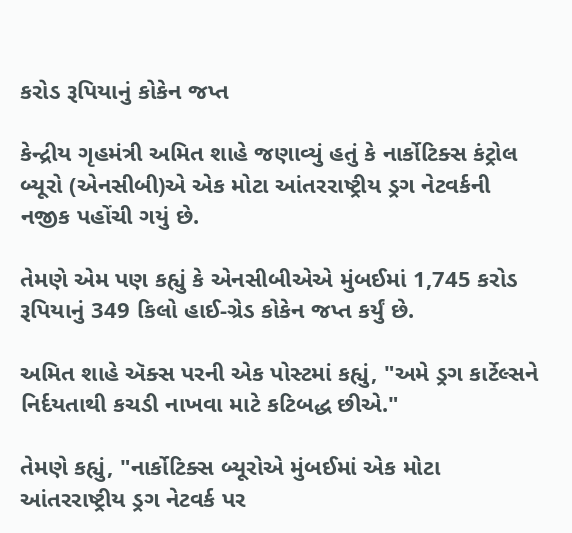કરોડ રૂપિયાનું કોકેન જપ્ત

કેન્દ્રીય ગૃહમંત્રી અમિત શાહે જણાવ્યું હતું કે નાર્કોટિક્સ કંટ્રોલ બ્યૂરો (એનસીબી)એ એક મોટા આંતરરાષ્ટ્રીય ડ્રગ નેટવર્કની નજીક પહોંચી ગયું છે.

તેમણે એમ પણ કહ્યું કે એનસીબીએએ મુંબઈમાં 1,745 કરોડ રૂપિયાનું 349 કિલો હાઈ-ગ્રેડ કોકેન જપ્ત કર્યું છે.

અમિત શાહે ઍક્સ પરની એક પોસ્ટમાં કહ્યું, "અમે ડ્રગ કાર્ટેલ્સને નિર્દયતાથી કચડી નાખવા માટે કટિબદ્ધ છીએ."

તેમણે કહ્યું, "નાર્કોટિક્સ બ્યૂરોએ મુંબઈમાં એક મોટા આંતરરાષ્ટ્રીય ડ્રગ નેટવર્ક પર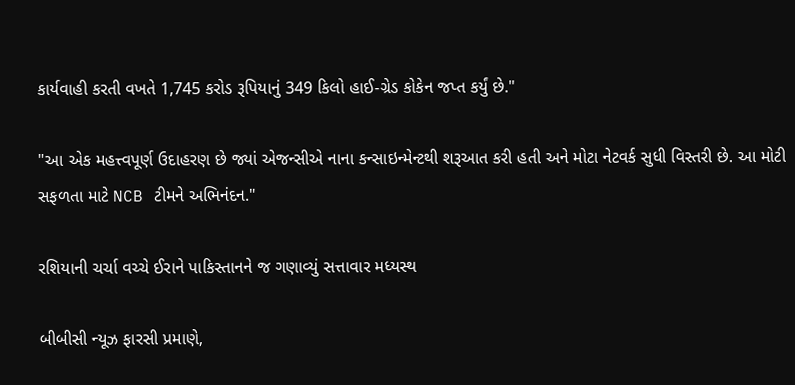કાર્યવાહી કરતી વખતે 1,745 કરોડ રૂપિયાનું 349 કિલો હાઈ-ગ્રેડ કોકેન જપ્ત કર્યું છે."

"આ એક મહત્ત્વપૂર્ણ ઉદાહરણ છે જ્યાં એજન્સીએ નાના કન્સાઇન્મેન્ટથી શરૂઆત કરી હતી અને મોટા નેટવર્ક સુધી વિસ્તરી છે. આ મોટી સફળતા માટે NCB ટીમને અભિનંદન."

રશિયાની ચર્ચા વચ્ચે ઈરાને પાકિસ્તાનને જ ગણાવ્યું સત્તાવાર મધ્યસ્થ

બીબીસી ન્યૂઝ ફારસી પ્રમાણે,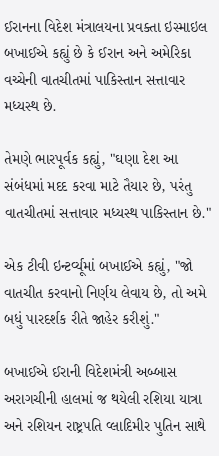ઈરાનના વિદેશ મંત્રાલયના પ્રવક્તા ઇસ્માઇલ બખાઈએ કહ્યું છે કે ઈરાન અને અમેરિકા વચ્ચેની વાતચીતમાં પાકિસ્તાન સત્તાવાર મધ્યસ્થ છે.

તેમણે ભારપૂર્વક કહ્યું, "ઘણા દેશ આ સંબંધમાં મદદ કરવા માટે તૈયાર છે, પરંતુ વાતચીતમાં સત્તાવાર મધ્યસ્થ પાકિસ્તાન છે."

એક ટીવી ઇન્ટર્વ્યૂમાં બખાઈએ કહ્યું, "જો વાતચીત કરવાનો નિર્ણય લેવાય છે, તો અમે બધું પારદર્શક રીતે જાહેર કરીશું."

બખાઈએ ઈરાની વિદેશમંત્રી અબ્બાસ અરાગચીની હાલમાં જ થયેલી રશિયા યાત્રા અને રશિયન રાષ્ટ્રપતિ વ્લાદિમીર પુતિન સાથે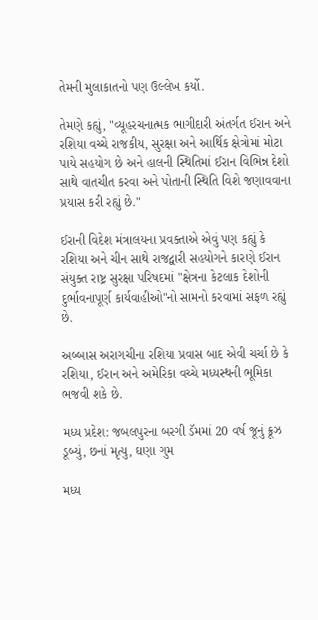તેમની મુલાકાતનો પણ ઉલ્લેખ કર્યો.

તેમણે કહ્યું, "વ્યૂહરચનાત્મક ભાગીદારી અંતર્ગત ઈરાન અને રશિયા વચ્ચે રાજકીય, સુરક્ષા અને આર્થિક ક્ષેત્રોમાં મોટા પાયે સહયોગ છે અને હાલની સ્થિતિમાં ઈરાન વિભિન્ન દેશો સાથે વાતચીત કરવા અને પોતાની સ્થિતિ વિશે જણાવવાના પ્રયાસ કરી રહ્યું છે."

ઈરાની વિદેશ મંત્રાલયના પ્રવક્તાએ એવું પણ કહ્યું કે રશિયા અને ચીન સાથે રાજદ્વારી સહયોગને કારણે ઈરાન સંયુક્ત રાષ્ટ્ર સુરક્ષા પરિષદમાં "ક્ષેત્રના કેટલાક દેશોની દુર્ભાવનાપૂર્ણ કાર્યવાહીઓ"નો સામનો કરવામાં સફળ રહ્યું છે.

અબ્બાસ અરાગચીના રશિયા પ્રવાસ બાદ એવી ચર્ચા છે કે રશિયા, ઈરાન અને અમેરિકા વચ્ચે મધ્યસ્થની ભૂમિકા ભજવી શકે છે.

મધ્ય પ્રદેશ: જબલપુરના બરગી ડૅમમાં 20 વર્ષ જૂનું ક્રૂઝ ડૂબ્યું, છનાં મૃત્યુ, ઘણા ગુમ

મધ્ય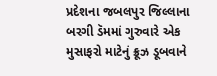પ્રદેશના જબલપુર જિલ્લાના બરગી ડૅમમાં ગુરુવારે એક મુસાફરો માટેનું ક્રૂઝ ડૂબવાને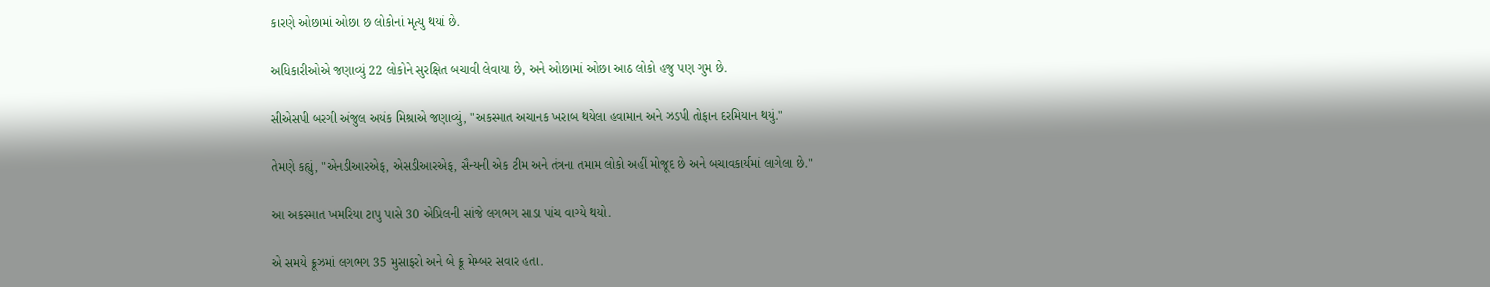કારણે ઓછામાં ઓછા છ લોકોનાં મૃત્યુ થયાં છે.

અધિકારીઓએ જણાવ્યું 22 લોકોને સુરક્ષિત બચાવી લેવાયા છે, અને ઓછામાં ઓછા આઠ લોકો હજુ પણ ગુમ છે.

સીએસપી બરગી અંજુલ અયંક મિશ્રાએ જણાવ્યું, "અકસ્માત અચાનક ખરાબ થયેલા હવામાન અને ઝડપી તોફાન દરમિયાન થયું."

તેમણે કહ્યું, "એનડીઆરએફ, એસડીઆરએફ, સૈન્યની એક ટીમ અને તંત્રના તમામ લોકો અહીં મોજૂદ છે અને બચાવકાર્યમાં લાગેલા છે."

આ અકસ્માત ખમરિયા ટાપુ પાસે 30 એપ્રિલની સાંજે લગભગ સાડા પાંચ વાગ્યે થયો.

એ સમયે ક્રૂઝમાં લગભગ 35 મુસાફરો અને બે ક્રૂ મેમ્બર સવાર હતા.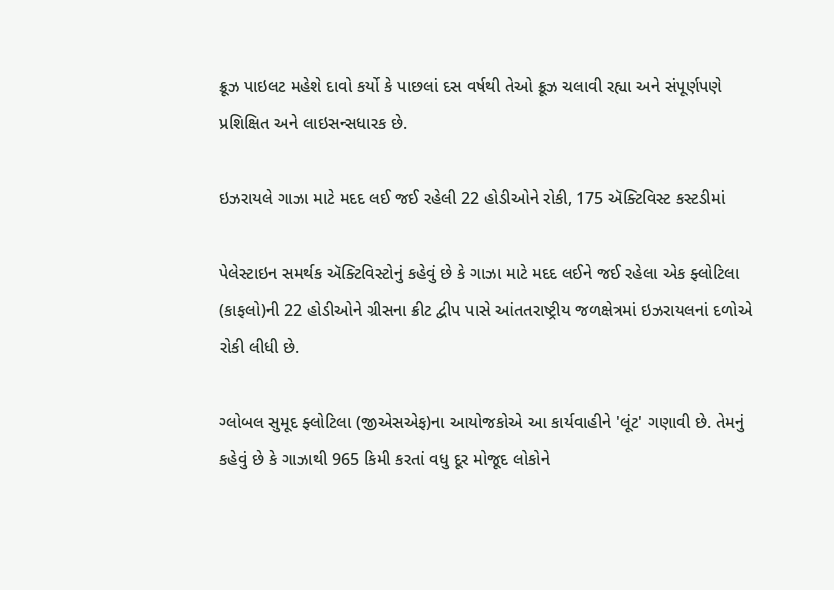ક્રૂઝ પાઇલટ મહેશે દાવો કર્યો કે પાછલાં દસ વર્ષથી તેઓ ક્રૂઝ ચલાવી રહ્યા અને સંપૂર્ણપણે પ્રશિક્ષિત અને લાઇસન્સધારક છે.

ઇઝરાયલે ગાઝા માટે મદદ લઈ જઈ રહેલી 22 હોડીઓને રોકી, 175 ઍક્ટિવિસ્ટ કસ્ટડીમાં

પેલેસ્ટાઇન સમર્થક ઍક્ટિવિસ્ટોનું કહેવું છે કે ગાઝા માટે મદદ લઈને જઈ રહેલા એક ફ્લોટિલા (કાફલો)ની 22 હોડીઓને ગ્રીસના ક્રીટ દ્વીપ પાસે આંતતરાષ્ટ્રીય જળક્ષેત્રમાં ઇઝરાયલનાં દળોએ રોકી લીધી છે.

ગ્લોબલ સુમૂદ ફ્લોટિલા (જીએસએફ)ના આયોજકોએ આ કાર્યવાહીને 'લૂંટ' ગણાવી છે. તેમનું કહેવું છે કે ગાઝાથી 965 કિમી કરતાં વધુ દૂર મોજૂદ લોકોને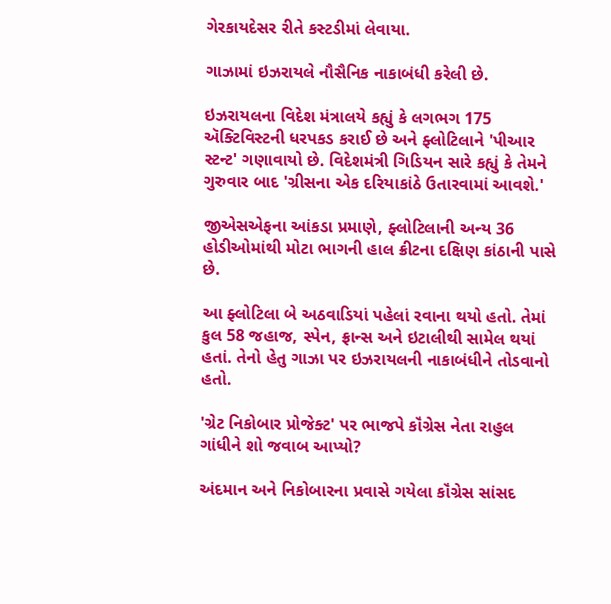ગેરકાયદેસર રીતે કસ્ટડીમાં લેવાયા.

ગાઝામાં ઇઝરાયલે નૌસૈનિક નાકાબંધી કરેલી છે.

ઇઝરાયલના વિદેશ મંત્રાલયે કહ્યું કે લગભગ 175 ઍક્ટિવિસ્ટની ધરપકડ કરાઈ છે અને ફ્લોટિલાને 'પીઆર સ્ટન્ટ' ગણાવાયો છે. વિદેશમંત્રી ગિડિયન સારે કહ્યું કે તેમને ગુરુવાર બાદ 'ગ્રીસના એક દરિયાકાંઠે ઉતારવામાં આવશે.'

જીએસએફના આંકડા પ્રમાણે, ફ્લોટિલાની અન્ય 36 હોડીઓમાંથી મોટા ભાગની હાલ ક્રીટના દક્ષિણ કાંઠાની પાસે છે.

આ ફ્લોટિલા બે અઠવાડિયાં પહેલાં રવાના થયો હતો. તેમાં કુલ 58 જહાજ, સ્પેન, ફ્રાન્સ અને ઇટાલીથી સામેલ થયાં હતાં. તેનો હેતુ ગાઝા પર ઇઝરાયલની નાકાબંધીને તોડવાનો હતો.

'ગ્રેટ નિકોબાર પ્રોજેક્ટ' પર ભાજપે કૉંગ્રેસ નેતા રાહુલ ગાંધીને શો જવાબ આપ્યો?

અંદમાન અને નિકોબારના પ્રવાસે ગયેલા કૉંગ્રેસ સાંસદ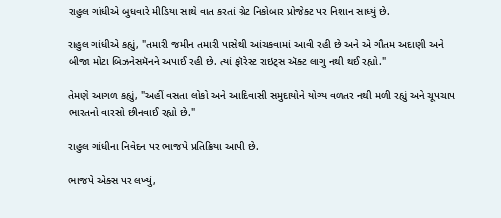રાહુલ ગાંધીએ બુધવારે મીડિયા સાથે વાત કરતાં ગ્રેટ નિકોબાર પ્રોજેક્ટ પર નિશાન સાધ્યું છે.

રાહુલ ગાંધીએ કહ્યું, "તમારી જમીન તમારી પાસેથી આંચકવામાં આવી રહી છે અને એ ગૌતમ અદાણી અને બીજા મોટા બિઝનેસમૅનને અપાઈ રહી છે. ત્યાં ફૉરેસ્ટ રાઇટ્સ ઍક્ટ લાગુ નથી થઈ રહ્યો."

તેમણે આગળ કહ્યું, "અહીં વસતા લોકો અને આદિવાસી સમુદાયોને યોગ્ય વળતર નથી મળી રહ્યું અને ચૂપચાપ ભારતનો વારસો છીનવાઈ રહ્યો છે."

રાહુલ ગાંધીના નિવેદન પર ભાજપે પ્રતિક્રિયા આપી છે.

ભાજપે એક્સ પર લખ્યું,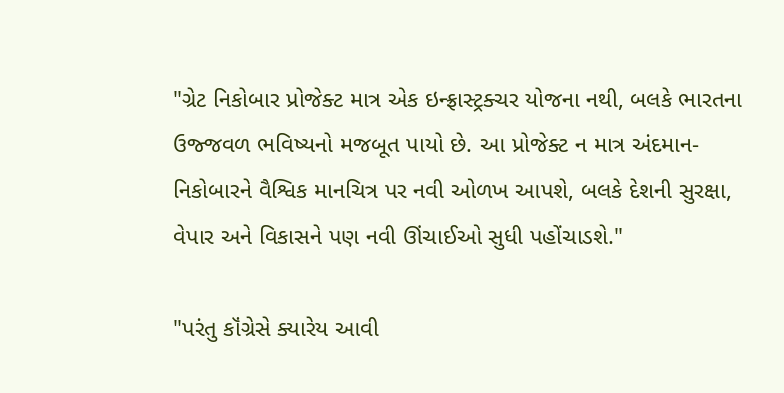"ગ્રેટ નિકોબાર પ્રોજેક્ટ માત્ર એક ઇન્ફ્રાસ્ટ્રક્ચર યોજના નથી, બલકે ભારતના ઉજ્જવળ ભવિષ્યનો મજબૂત પાયો છે. આ પ્રોજેક્ટ ન માત્ર અંદમાન-નિકોબારને વૈશ્વિક માનચિત્ર પર નવી ઓળખ આપશે, બલકે દેશની સુરક્ષા, વેપાર અને વિકાસને પણ નવી ઊંચાઈઓ સુધી પહોંચાડશે."

"પરંતુ કૉંગ્રેસે ક્યારેય આવી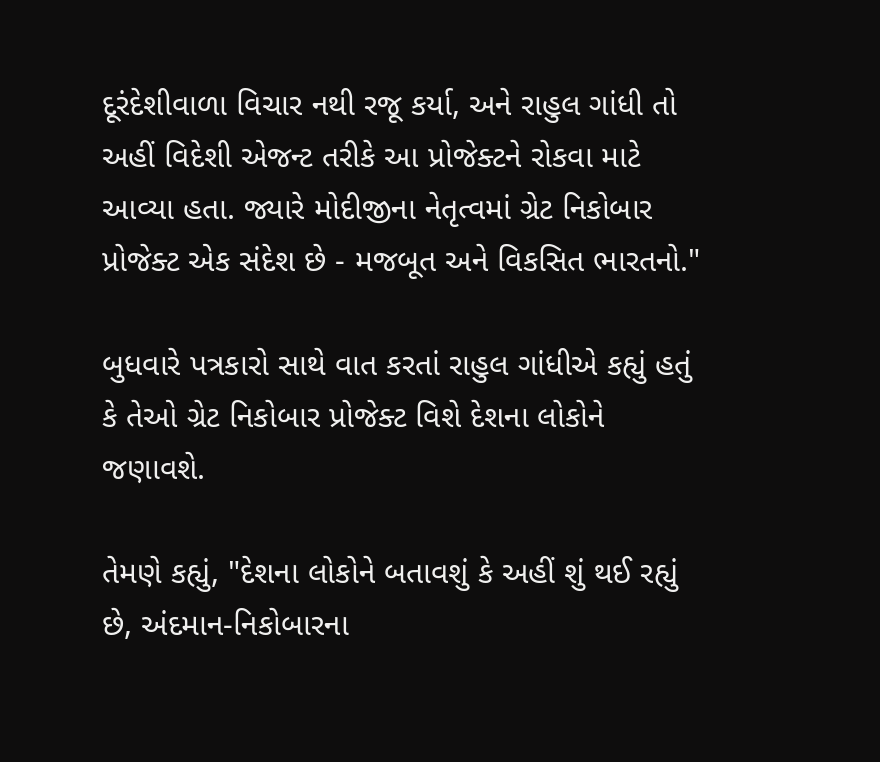દૂરંદેશીવાળા વિચાર નથી રજૂ કર્યા, અને રાહુલ ગાંધી તો અહીં વિદેશી એજન્ટ તરીકે આ પ્રોજેક્ટને રોકવા માટે આવ્યા હતા. જ્યારે મોદીજીના નેતૃત્વમાં ગ્રેટ નિકોબાર પ્રોજેક્ટ એક સંદેશ છે - મજબૂત અને વિકસિત ભારતનો."

બુધવારે પત્રકારો સાથે વાત કરતાં રાહુલ ગાંધીએ કહ્યું હતું કે તેઓ ગ્રેટ નિકોબાર પ્રોજેક્ટ વિશે દેશના લોકોને જણાવશે.

તેમણે કહ્યું, "દેશના લોકોને બતાવશું કે અહીં શું થઈ રહ્યું છે, અંદમાન-નિકોબારના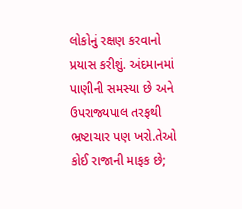લોકોનું રક્ષણ કરવાનો પ્રયાસ કરીશું. અંદમાનમાં પાણીની સમસ્યા છે અને ઉપરાજ્યપાલ તરફથી ભ્રષ્ટાચાર પણ ખરો.તેઓ કોઈ રાજાની માફક છે;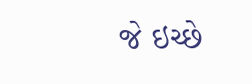જે ઇચ્છે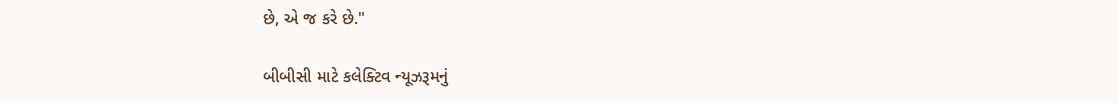છે, એ જ કરે છે."

બીબીસી માટે કલેક્ટિવ ન્યૂઝરૂમનું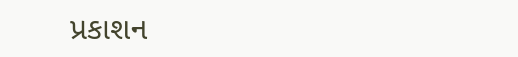પ્રકાશન